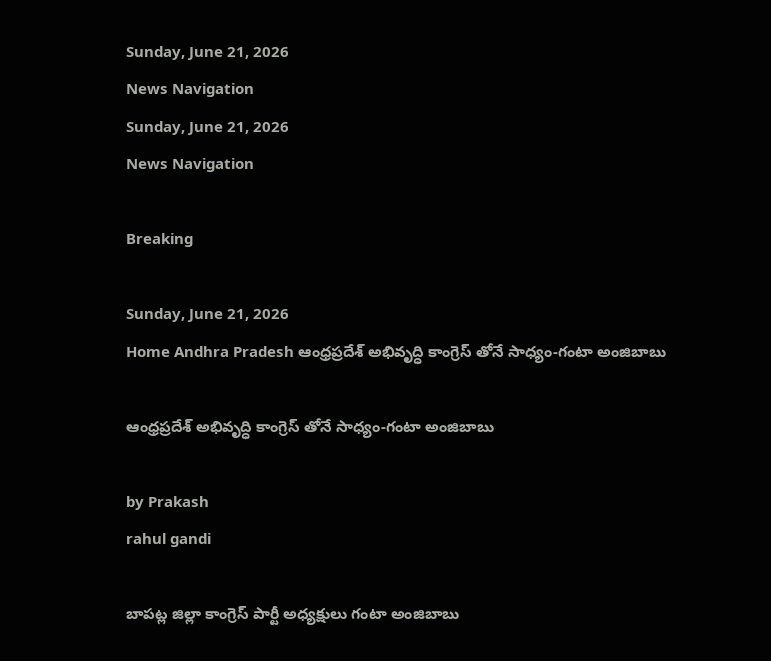Sunday, June 21, 2026
News Navigation
Sunday, June 21, 2026
News Navigation

Breaking

Sunday, June 21, 2026
Home Andhra Pradesh ఆంధ్రప్రదేశ్ అభివృద్ధి కాంగ్రెస్ తోనే సాధ్యం-గంటా అంజిబాబు

ఆంధ్రప్రదేశ్ అభివృద్ధి కాంగ్రెస్ తోనే సాధ్యం-గంటా అంజిబాబు

by Prakash
rahul gandi

బాపట్ల జిల్లా కాంగ్రెస్ పార్టీ అధ్యక్షులు గంటా అంజిబాబు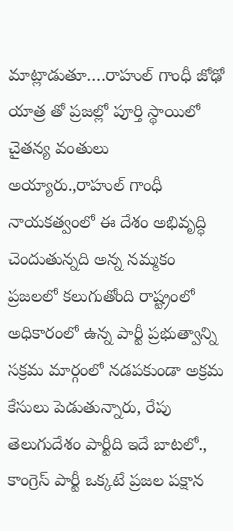మాట్లాడుతూ….రాహుల్ గాంధీ జోఢో యాత్ర తో ప్రజల్లో పూర్తి స్థాయిలో చైతన్య వంతులు అయ్యారు.,రాహుల్ గాంధీ నాయకత్వంలో ఈ దేశం అభివృద్ధి చెందుతున్నది అన్న నమ్మకం ప్రజలలో కలుగుతోంది రాష్ట్రంలో అధికారంలో ఉన్న పార్టీ ప్రభుత్వాన్ని సక్రమ మార్గంలో నడపకుండా అక్రమ కేసులు పెడుతున్నారు, రేపు తెలుగుదేశం పార్టీది ఇదే బాటలో., కాంగ్రెస్ పార్టీ ఒక్కటే ప్రజల పక్షాన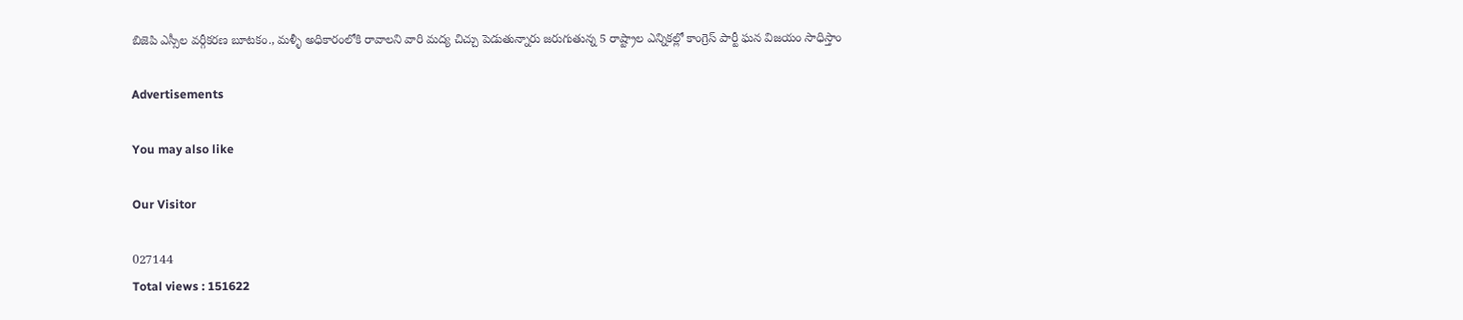బిజెపి ఎస్సీల వర్గీకరణ బూటకం., మళ్ళీ అధికారంలోకి రావాలని వారి మద్య చిచ్చు పెడుతున్నారు జరుగుతున్న 5 రాష్ట్రాల ఎన్నికల్లో కాంగ్రెస్ పార్టీ ఘన విజయం సాధిస్తాం

Advertisements

You may also like

Our Visitor

027144
Total views : 151622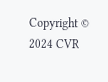Copyright © 2024 CVR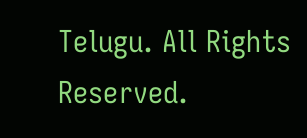Telugu. All Rights Reserved.